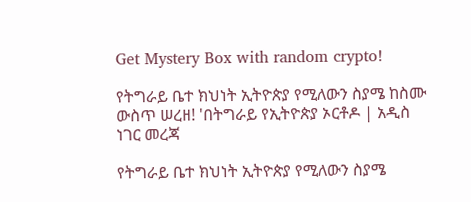Get Mystery Box with random crypto!

የትግራይ ቤተ ክህነት ኢትዮጵያ የሚለውን ስያሜ ከስሙ ውስጥ ሠረዘ! 'በትግራይ የኢትዮጵያ ኦርቶዶ | አዲስ ነገር መረጃ

የትግራይ ቤተ ክህነት ኢትዮጵያ የሚለውን ስያሜ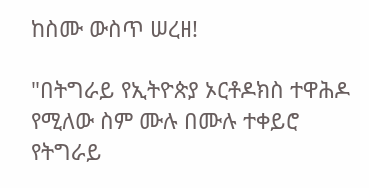ከስሙ ውስጥ ሠረዘ!

"በትግራይ የኢትዮጵያ ኦርቶዶክስ ተዋሕዶ የሚለው ስም ሙሉ በሙሉ ተቀይሮ የትግራይ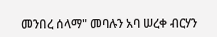መንበረ ሰላማ" መባሉን አባ ሠረቀ ብርሃን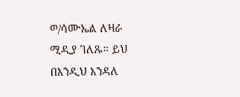ወ/ሳሙኤል ለዛራ ሚዲያ ገለጹ። ይህ በእንዲህ እንዳለ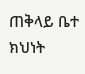ጠቅላይ ቤተ ክህነት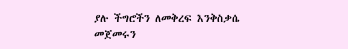ያሉ ችግሮችን ለመቅረፍ እንቅስቃሴ መጀመሩን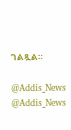ገልጿል።

@Addis_News
@Addis_News